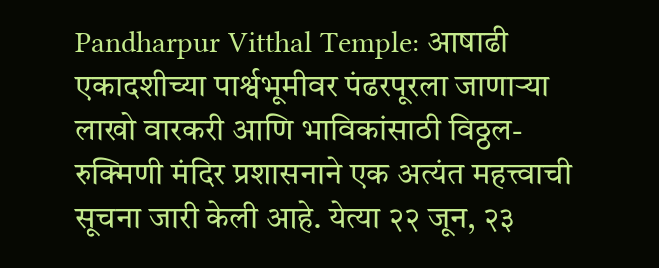Pandharpur Vitthal Temple: आषाढी एकादशीच्या पार्श्वभूमीवर पंढरपूरला जाणाऱ्या लाखो वारकरी आणि भाविकांसाठी विठ्ठल-रुक्मिणी मंदिर प्रशासनाने एक अत्यंत महत्त्वाची सूचना जारी केली आहे. येत्या २२ जून, २३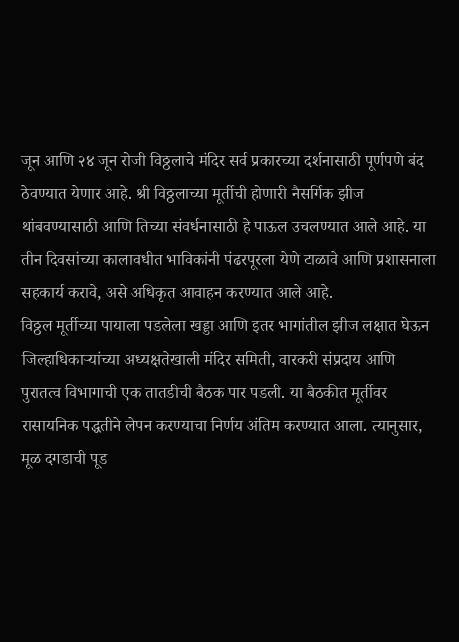जून आणि २४ जून रोजी विठ्ठलाचे मंदिर सर्व प्रकारच्या दर्शनासाठी पूर्णपणे बंद ठेवण्यात येणार आहे. श्री विठ्ठलाच्या मूर्तीची होणारी नैसर्गिक झीज थांबवण्यासाठी आणि तिच्या संवर्धनासाठी हे पाऊल उचलण्यात आले आहे. या तीन दिवसांच्या कालावधीत भाविकांनी पंढरपूरला येणे टाळावे आणि प्रशासनाला सहकार्य करावे, असे अधिकृत आवाहन करण्यात आले आहे.
विठ्ठल मूर्तीच्या पायाला पडलेला खड्डा आणि इतर भागांतील झीज लक्षात घेऊन जिल्हाधिकाऱ्यांच्या अध्यक्षतेखाली मंदिर समिती, वारकरी संप्रदाय आणि पुरातत्व विभागाची एक तातडीची बैठक पार पडली. या बैठकीत मूर्तीवर रासायनिक पद्धतीने लेपन करण्याचा निर्णय अंतिम करण्यात आला. त्यानुसार, मूळ दगडाची पूड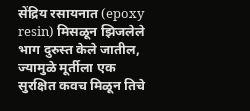सेंद्रिय रसायनात (epoxy resin) मिसळून झिजलेले भाग दुरुस्त केले जातील, ज्यामुळे मूर्तीला एक सुरक्षित कवच मिळून तिचे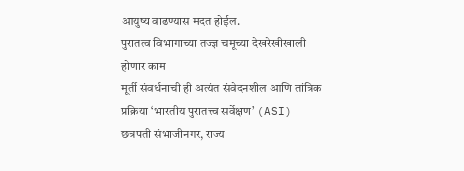आयुष्य वाढण्यास मदत होईल.
पुरातत्व विभागाच्या तज्ज्ञ चमूच्या देखरेखीखाली होणार काम
मूर्ती संवर्धनाची ही अत्यंत संवेदनशील आणि तांत्रिक प्रक्रिया ‘भारतीय पुरातत्त्व सर्वेक्षण’ (ASI) छत्रपती संभाजीनगर, राज्य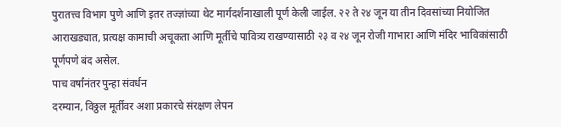पुरातत्त्व विभाग पुणे आणि इतर तज्ज्ञांच्या थेट मार्गदर्शनाखाली पूर्ण केली जाईल. २२ ते २४ जून या तीन दिवसांच्या नियोजित आराखड्यात, प्रत्यक्ष कामाची अचूकता आणि मूर्तीचे पावित्र्य राखण्यासाठी २३ व २४ जून रोजी गाभारा आणि मंदिर भाविकांसाठी पूर्णपणे बंद असेल.
पाच वर्षांनंतर पुन्हा संवर्धन
दरम्यान, विठ्ठल मूर्तीवर अशा प्रकारचे संरक्षण लेपन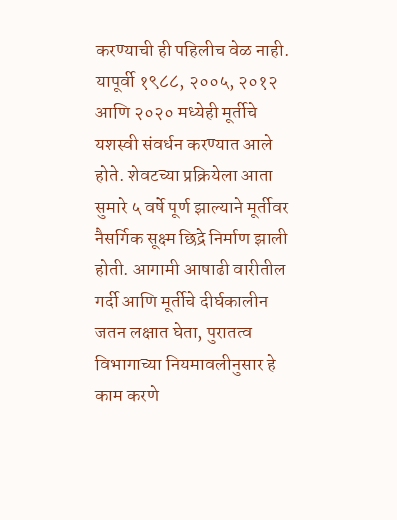करण्याची ही पहिलीच वेळ नाही. यापूर्वी १९८८, २००५, २०१२ आणि २०२० मध्येही मूर्तीचे यशस्वी संवर्धन करण्यात आले होते. शेवटच्या प्रक्रियेला आता सुमारे ५ वर्षे पूर्ण झाल्याने मूर्तीवर नैसर्गिक सूक्ष्म छिद्रे निर्माण झाली होती. आगामी आषाढी वारीतील गर्दी आणि मूर्तीचे दीर्घकालीन जतन लक्षात घेता, पुरातत्व विभागाच्या नियमावलीनुसार हे काम करणे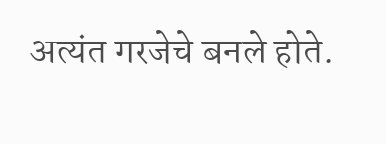अत्यंत गरजेचे बनले होते.